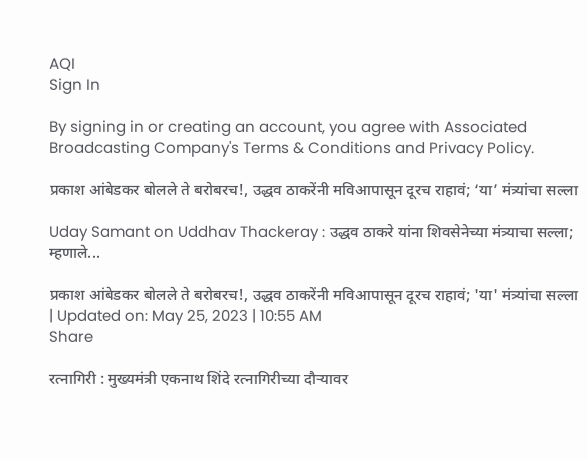AQI
Sign In

By signing in or creating an account, you agree with Associated Broadcasting Company's Terms & Conditions and Privacy Policy.

प्रकाश आंबेडकर बोलले ते बरोबरच!, उद्धव ठाकरेंनी मविआपासून दूरच राहावं; ‘या’ मंत्र्यांचा सल्ला

Uday Samant on Uddhav Thackeray : उद्धव ठाकरे यांना शिवसेनेच्या मंत्र्याचा सल्ला; म्हणाले...

प्रकाश आंबेडकर बोलले ते बरोबरच!, उद्धव ठाकरेंनी मविआपासून दूरच राहावं; 'या' मंत्र्यांचा सल्ला
| Updated on: May 25, 2023 | 10:55 AM
Share

रत्नागिरी : मुख्यमंत्री एकनाथ शिंदे रत्नागिरीच्या दौऱ्यावर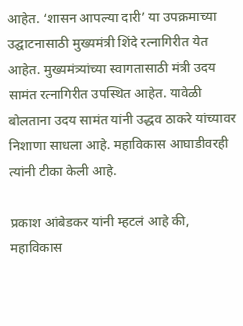आहेत. ‘शासन आपल्या दारी’ या उपक्रमाच्या उद्घाटनासाठी मुख्यमंत्री शिंदे रत्नागिरीत येत आहेत. मुख्यमंत्र्यांच्या स्वागतासाठी मंत्री उदय सामंत रत्नागिरीत उपस्थित आहेत. यावेळी बोलताना उदय सामंत यांनी उद्धव ठाकरे यांच्यावर निशाणा साधला आहे. महाविकास आघाडीवरही त्यांनी टीका केली आहे.

प्रकाश आंबेडकर यांनी म्हटलं आहे की, महाविकास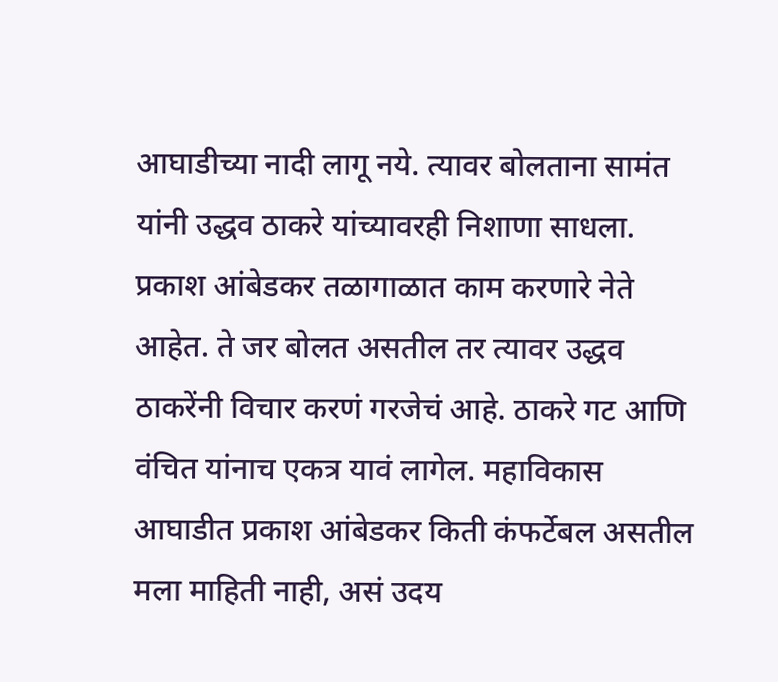आघाडीच्या नादी लागू नये. त्यावर बोलताना सामंत यांनी उद्धव ठाकरे यांच्यावरही निशाणा साधला. प्रकाश आंबेडकर तळागाळात काम करणारे नेते आहेत. ते जर बोलत असतील तर त्यावर उद्धव ठाकरेंनी विचार करणं गरजेचं आहे. ठाकरे गट आणि वंचित यांनाच एकत्र यावं लागेल. महाविकास आघाडीत प्रकाश आंबेडकर किती कंफर्टेबल असतील मला माहिती नाही, असं उदय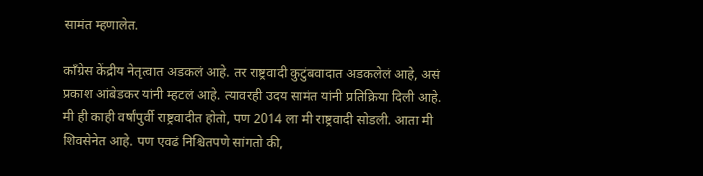सामंत म्हणालेत.

काँग्रेस केंद्रीय नेतृत्वात अडकलं आहे. तर राष्ट्रवादी कुटुंबवादात अडकलेलं आहे, असं प्रकाश आंबेडकर यांनी म्हटलं आहे. त्यावरही उदय सामंत यांनी प्रतिक्रिया दिली आहे. मी ही काही वर्षांपुर्वी राष्ट्रवादीत होतो, पण 2014 ला मी राष्ट्रवादी सोडली. आता मी शिवसेनेत आहे. पण एवढं निश्चितपणे सांगतो की,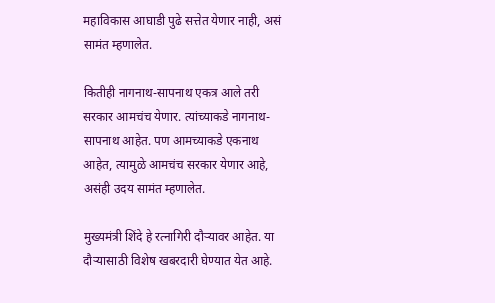महाविकास आघाडी पुढे सत्तेत येणार नाही, असं सामंत म्हणालेत.

कितीही नागनाथ-सापनाथ एकत्र आले तरी सरकार आमचंच येणार. त्यांच्याकडे नागनाथ-सापनाथ आहेत. पण आमच्याकडे एकनाथ आहेत, त्यामुळे आमचंच सरकार येणार आहे, असंही उदय सामंत म्हणालेत.

मुख्यमंत्री शिंदे हे रत्नागिरी दौऱ्यावर आहेत. या दौऱ्यासाठी विशेष खबरदारी घेण्यात येत आहे.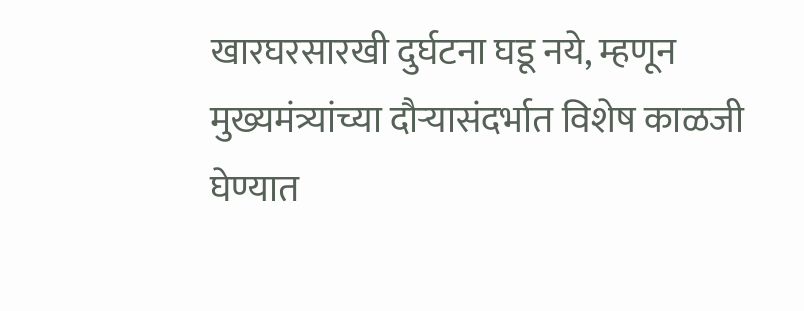खारघरसारखी दुर्घटना घडू नये, म्हणून मुख्यमंत्र्यांच्या दौऱ्यासंदर्भात विशेष काळजी घेण्यात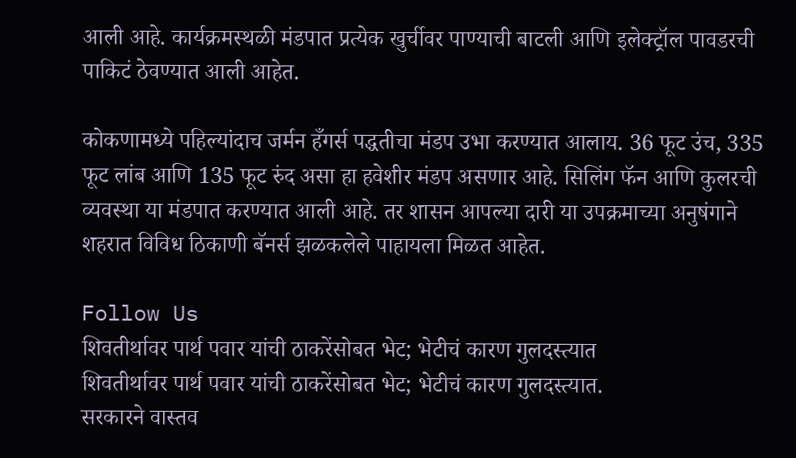आली आहे. कार्यक्रमस्थळी मंडपात प्रत्येक खुर्चीवर पाण्याची बाटली आणि इलेक्ट्रॉल पावडरची पाकिटं ठेवण्यात आली आहेत.

कोकणामध्ये पहिल्यांदाच जर्मन हँगर्स पद्धतीचा मंडप उभा करण्यात आलाय. 36 फूट उंच, 335 फूट लांब आणि 135 फूट रुंद असा हा हवेशीर मंडप असणार आहे. सिलिंग फॅन आणि कुलरची व्यवस्था या मंडपात करण्यात आली आहे. तर शासन आपल्या दारी या उपक्रमाच्या अनुषंगाने शहरात विविध ठिकाणी बॅनर्स झळकलेले पाहायला मिळत आहेत.

Follow Us
शिवतीर्थावर पार्थ पवार यांची ठाकरेंसोबत भेट; भेटीचं कारण गुलदस्त्यात
शिवतीर्थावर पार्थ पवार यांची ठाकरेंसोबत भेट; भेटीचं कारण गुलदस्त्यात.
सरकारने वास्तव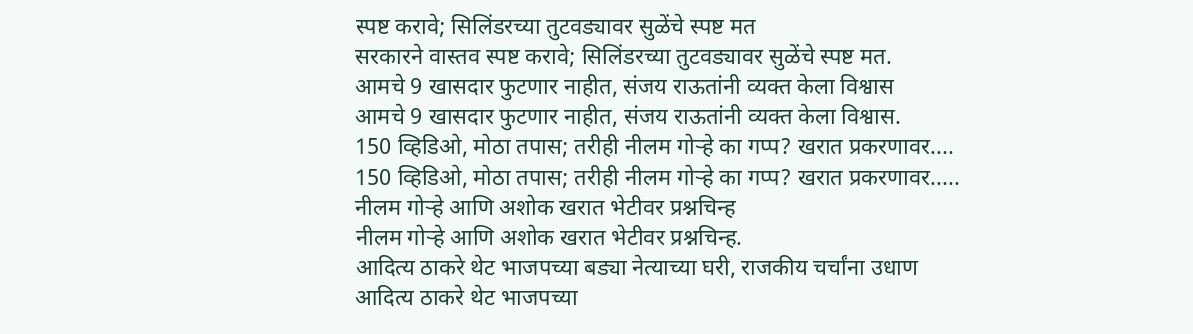स्पष्ट करावे; सिलिंडरच्या तुटवड्यावर सुळेंचे स्पष्ट मत
सरकारने वास्तव स्पष्ट करावे; सिलिंडरच्या तुटवड्यावर सुळेंचे स्पष्ट मत.
आमचे 9 खासदार फुटणार नाहीत, संजय राऊतांनी व्यक्त केला विश्वास
आमचे 9 खासदार फुटणार नाहीत, संजय राऊतांनी व्यक्त केला विश्वास.
150 व्हिडिओ, मोठा तपास; तरीही नीलम गोऱ्हे का गप्प? खरात प्रकरणावर....
150 व्हिडिओ, मोठा तपास; तरीही नीलम गोऱ्हे का गप्प? खरात प्रकरणावर.....
नीलम गोऱ्हे आणि अशोक खरात भेटीवर प्रश्नचिन्ह
नीलम गोऱ्हे आणि अशोक खरात भेटीवर प्रश्नचिन्ह.
आदित्य ठाकरे थेट भाजपच्या बड्या नेत्याच्या घरी, राजकीय चर्चांना उधाण
आदित्य ठाकरे थेट भाजपच्या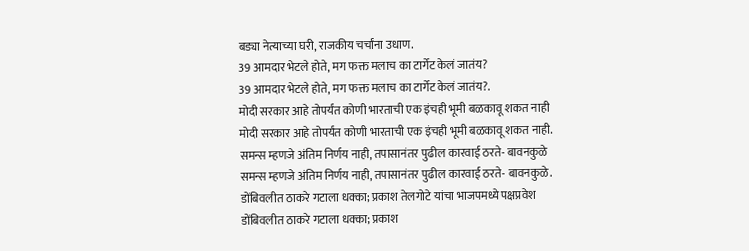बड्या नेत्याच्या घरी, राजकीय चर्चांना उधाण.
39 आमदार भेटले होते, मग फक्त मलाच का टार्गेट केलं जातंय?
39 आमदार भेटले होते, मग फक्त मलाच का टार्गेट केलं जातंय?.
मोदी सरकार आहे तोपर्यंत कोणी भारताची एक इंचही भूमी बळकावू शकत नाही
मोदी सरकार आहे तोपर्यंत कोणी भारताची एक इंचही भूमी बळकावू शकत नाही.
समन्स म्हणजे अंतिम निर्णय नाही, तपासानंतर पुढील कारवाई ठरते- बावनकुळे
समन्स म्हणजे अंतिम निर्णय नाही, तपासानंतर पुढील कारवाई ठरते- बावनकुळे.
डोंबिवलीत ठाकरे गटाला धक्का; प्रकाश तेलगोटे यांचा भाजपमध्ये पक्षप्रवेश
डोंबिवलीत ठाकरे गटाला धक्का; प्रकाश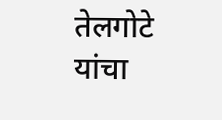तेलगोटे यांचा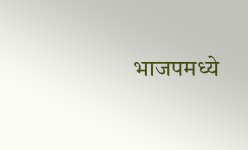भाजपमध्ये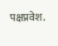पक्षप्रवेश.